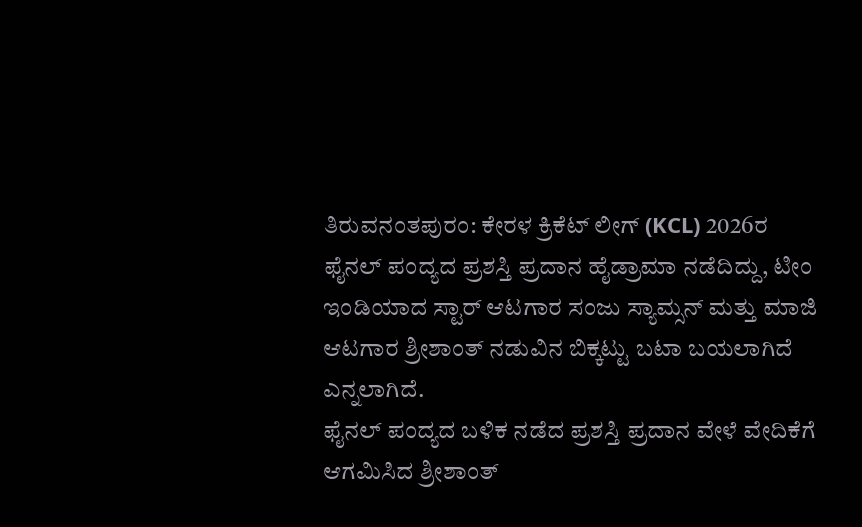ತಿರುವನಂತಪುರಂ: ಕೇರಳ ಕ್ರಿಕೆಟ್ ಲೀಗ್ (KCL) 2026ರ ಫೈನಲ್ ಪಂದ್ಯದ ಪ್ರಶಸ್ತಿ ಪ್ರದಾನ ಹೈಡ್ರಾಮಾ ನಡೆದಿದ್ದು, ಟೀಂ ಇಂಡಿಯಾದ ಸ್ಟಾರ್ ಆಟಗಾರ ಸಂಜು ಸ್ಯಾಮ್ಸನ್ ಮತ್ತು ಮಾಜಿ ಆಟಗಾರ ಶ್ರೀಶಾಂತ್ ನಡುವಿನ ಬಿಕ್ಕಟ್ಟು ಬಟಾ ಬಯಲಾಗಿದೆ ಎನ್ನಲಾಗಿದೆ.
ಫೈನಲ್ ಪಂದ್ಯದ ಬಳಿಕ ನಡೆದ ಪ್ರಶಸ್ತಿ ಪ್ರದಾನ ವೇಳೆ ವೇದಿಕೆಗೆ ಆಗಮಿಸಿದ ಶ್ರೀಶಾಂತ್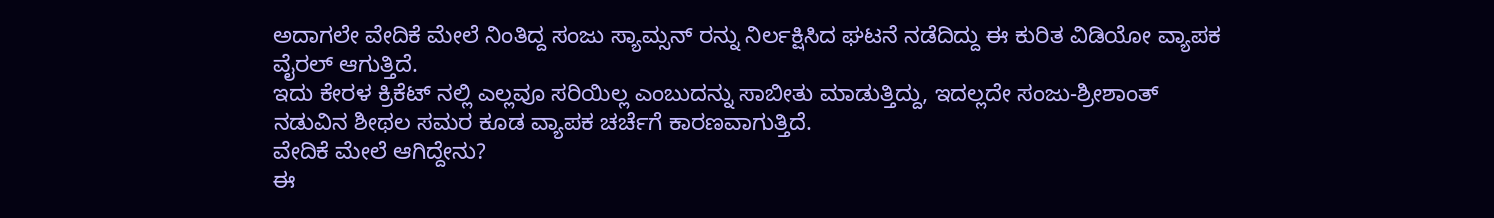ಅದಾಗಲೇ ವೇದಿಕೆ ಮೇಲೆ ನಿಂತಿದ್ದ ಸಂಜು ಸ್ಯಾಮ್ಸನ್ ರನ್ನು ನಿರ್ಲಕ್ಷಿಸಿದ ಘಟನೆ ನಡೆದಿದ್ದು ಈ ಕುರಿತ ವಿಡಿಯೋ ವ್ಯಾಪಕ ವೈರಲ್ ಆಗುತ್ತಿದೆ.
ಇದು ಕೇರಳ ಕ್ರಿಕೆಟ್ ನಲ್ಲಿ ಎಲ್ಲವೂ ಸರಿಯಿಲ್ಲ ಎಂಬುದನ್ನು ಸಾಬೀತು ಮಾಡುತ್ತಿದ್ದು, ಇದಲ್ಲದೇ ಸಂಜು-ಶ್ರೀಶಾಂತ್ ನಡುವಿನ ಶೀಥಲ ಸಮರ ಕೂಡ ವ್ಯಾಪಕ ಚರ್ಚೆಗೆ ಕಾರಣವಾಗುತ್ತಿದೆ.
ವೇದಿಕೆ ಮೇಲೆ ಆಗಿದ್ದೇನು?
ಈ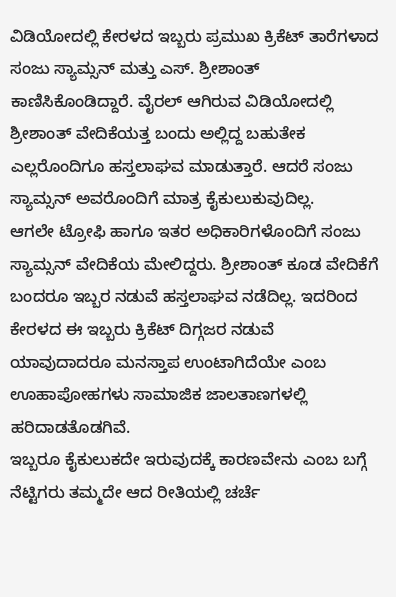ವಿಡಿಯೋದಲ್ಲಿ ಕೇರಳದ ಇಬ್ಬರು ಪ್ರಮುಖ ಕ್ರಿಕೆಟ್ ತಾರೆಗಳಾದ ಸಂಜು ಸ್ಯಾಮ್ಸನ್ ಮತ್ತು ಎಸ್. ಶ್ರೀಶಾಂತ್ ಕಾಣಿಸಿಕೊಂಡಿದ್ದಾರೆ. ವೈರಲ್ ಆಗಿರುವ ವಿಡಿಯೋದಲ್ಲಿ ಶ್ರೀಶಾಂತ್ ವೇದಿಕೆಯತ್ತ ಬಂದು ಅಲ್ಲಿದ್ದ ಬಹುತೇಕ ಎಲ್ಲರೊಂದಿಗೂ ಹಸ್ತಲಾಘವ ಮಾಡುತ್ತಾರೆ. ಆದರೆ ಸಂಜು ಸ್ಯಾಮ್ಸನ್ ಅವರೊಂದಿಗೆ ಮಾತ್ರ ಕೈಕುಲುಕುವುದಿಲ್ಲ.
ಆಗಲೇ ಟ್ರೋಫಿ ಹಾಗೂ ಇತರ ಅಧಿಕಾರಿಗಳೊಂದಿಗೆ ಸಂಜು ಸ್ಯಾಮ್ಸನ್ ವೇದಿಕೆಯ ಮೇಲಿದ್ದರು. ಶ್ರೀಶಾಂತ್ ಕೂಡ ವೇದಿಕೆಗೆ ಬಂದರೂ ಇಬ್ಬರ ನಡುವೆ ಹಸ್ತಲಾಘವ ನಡೆದಿಲ್ಲ. ಇದರಿಂದ ಕೇರಳದ ಈ ಇಬ್ಬರು ಕ್ರಿಕೆಟ್ ದಿಗ್ಗಜರ ನಡುವೆ ಯಾವುದಾದರೂ ಮನಸ್ತಾಪ ಉಂಟಾಗಿದೆಯೇ ಎಂಬ ಊಹಾಪೋಹಗಳು ಸಾಮಾಜಿಕ ಜಾಲತಾಣಗಳಲ್ಲಿ ಹರಿದಾಡತೊಡಗಿವೆ.
ಇಬ್ಬರೂ ಕೈಕುಲುಕದೇ ಇರುವುದಕ್ಕೆ ಕಾರಣವೇನು ಎಂಬ ಬಗ್ಗೆ ನೆಟ್ಟಿಗರು ತಮ್ಮದೇ ಆದ ರೀತಿಯಲ್ಲಿ ಚರ್ಚೆ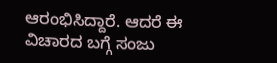ಆರಂಭಿಸಿದ್ದಾರೆ. ಆದರೆ ಈ ವಿಚಾರದ ಬಗ್ಗೆ ಸಂಜು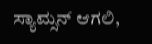ಸ್ಯಾಮ್ಸನ್ ಆಗಲಿ,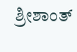ಶ್ರೀಶಾಂತ್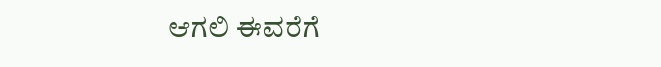ಆಗಲಿ ಈವರೆಗೆ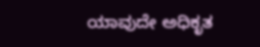ಯಾವುದೇ ಅಧಿಕೃತ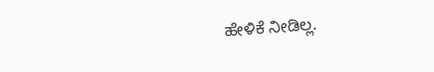ಹೇಳಿಕೆ ನೀಡಿಲ್ಲ.